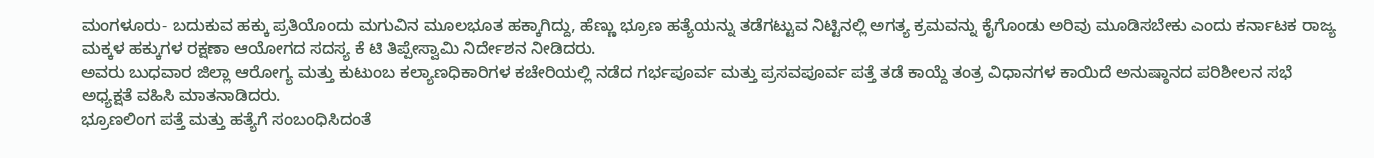ಮಂಗಳೂರು- ಬದುಕುವ ಹಕ್ಕು ಪ್ರತಿಯೊಂದು ಮಗುವಿನ ಮೂಲಭೂತ ಹಕ್ಕಾಗಿದ್ದು, ಹೆಣ್ಣು ಭ್ರೂಣ ಹತ್ಯೆಯನ್ನು ತಡೆಗಟ್ಟುವ ನಿಟ್ಟಿನಲ್ಲಿ ಅಗತ್ಯ ಕ್ರಮವನ್ನು ಕೈಗೊಂಡು ಅರಿವು ಮೂಡಿಸಬೇಕು ಎಂದು ಕರ್ನಾಟಕ ರಾಜ್ಯ ಮಕ್ಕಳ ಹಕ್ಕುಗಳ ರಕ್ಷಣಾ ಆಯೋಗದ ಸದಸ್ಯ ಕೆ ಟಿ ತಿಪ್ಪೇಸ್ವಾಮಿ ನಿರ್ದೇಶನ ನೀಡಿದರು.
ಅವರು ಬುಧವಾರ ಜಿಲ್ಲಾ ಆರೋಗ್ಯ ಮತ್ತು ಕುಟುಂಬ ಕಲ್ಯಾಣಧಿಕಾರಿಗಳ ಕಚೇರಿಯಲ್ಲಿ ನಡೆದ ಗರ್ಭಪೂರ್ವ ಮತ್ತು ಪ್ರಸವಪೂರ್ವ ಪತ್ತೆ ತಡೆ ಕಾಯ್ದೆ ತಂತ್ರ ವಿಧಾನಗಳ ಕಾಯಿದೆ ಅನುಷ್ಠಾನದ ಪರಿಶೀಲನ ಸಭೆ ಅಧ್ಯಕ್ಷತೆ ವಹಿಸಿ ಮಾತನಾಡಿದರು.
ಭ್ರೂಣಲಿಂಗ ಪತ್ತೆ ಮತ್ತು ಹತ್ಯೆಗೆ ಸಂಬಂಧಿಸಿದಂತೆ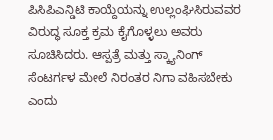ಪಿಸಿಪಿಎನ್ಡಿಟಿ ಕಾಯ್ದೆಯನ್ನು ಉಲ್ಲಂಘಿಸಿರುವವರ ವಿರುದ್ಧ ಸೂಕ್ತ ಕ್ರಮ ಕೈಗೊಳ್ಳಲು ಅವರು ಸೂಚಿಸಿದರು. ಆಸ್ಪತ್ರೆ ಮತ್ತು ಸ್ಕ್ಯಾನಿಂಗ್ ಸೆಂಟರ್ಗಳ ಮೇಲೆ ನಿರಂತರ ನಿಗಾ ವಹಿಸಬೇಕು ಎಂದು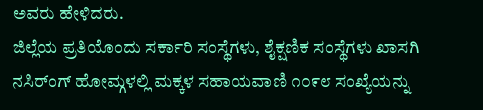ಅವರು ಹೇಳಿದರು.
ಜಿಲ್ಲೆಯ ಪ್ರತಿಯೊಂದು ಸರ್ಕಾರಿ ಸಂಸ್ಥೆಗಳು, ಶೈಕ್ಷಣಿಕ ಸಂಸ್ಥೆಗಳು ಖಾಸಗಿ ನಸಿರ್ಂಗ್ ಹೋಮ್ಗಳಲ್ಲಿ ಮಕ್ಕಳ ಸಹಾಯವಾಣಿ ೧೦೯೮ ಸಂಖ್ಯೆಯನ್ನು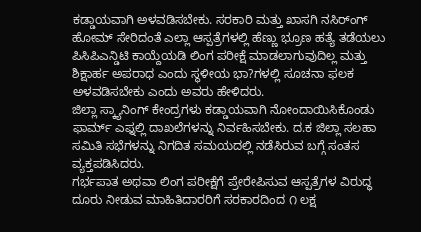ಕಡ್ಡಾಯವಾಗಿ ಅಳವಡಿಸಬೇಕು. ಸರಕಾರಿ ಮತ್ತು ಖಾಸಗಿ ನಸಿರ್ಂಗ್ ಹೋಮ್ ಸೇರಿದಂತೆ ಎಲ್ಲಾ ಆಸ್ಪತ್ರೆಗಳಲ್ಲಿ ಹೆಣ್ಣು ಭ್ರೂಣ ಹತ್ಯೆ ತಡೆಯಲು ಪಿಸಿಪಿಎನ್ಡಿಟಿ ಕಾಯ್ದೆಯಡಿ ಲಿಂಗ ಪರೀಕ್ಷೆ ಮಾಡಲಾಗುವುದಿಲ್ಲ ಮತ್ತು ಶಿಕ್ಷಾರ್ಹ ಅಪರಾಧ ಎಂದು ಸ್ಥಳೀಯ ಭಾ?ಗಳಲ್ಲಿ ಸೂಚನಾ ಫಲಕ ಅಳವಡಿಸಬೇಕು ಎಂದು ಅವರು ಹೇಳಿದರು.
ಜಿಲ್ಲಾ ಸ್ಕ್ಯಾನಿಂಗ್ ಕೇಂದ್ರಗಳು ಕಡ್ಡಾಯವಾಗಿ ನೋಂದಾಯಿಸಿಕೊಂಡು ಫಾರ್ಮ್ ಎಫ್ನಲ್ಲಿ ದಾಖಲೆಗಳನ್ನು ನಿರ್ವಹಿಸಬೇಕು. ದ.ಕ ಜಿಲ್ಲಾ ಸಲಹಾ ಸಮಿತಿ ಸಭೆಗಳನ್ನು ನಿಗದಿತ ಸಮಯದಲ್ಲಿ ನಡೆಸಿರುವ ಬಗ್ಗೆ ಸಂತಸ ವ್ಯಕ್ತಪಡಿಸಿದರು.
ಗರ್ಭಪಾತ ಅಥವಾ ಲಿಂಗ ಪರೀಕ್ಷೆಗೆ ಪ್ರೇರೇಪಿಸುವ ಆಸ್ಪತ್ರೆಗಳ ವಿರುದ್ಧ ದೂರು ನೀಡುವ ಮಾಹಿತಿದಾರರಿಗೆ ಸರಕಾರದಿಂದ ೧ ಲಕ್ಷ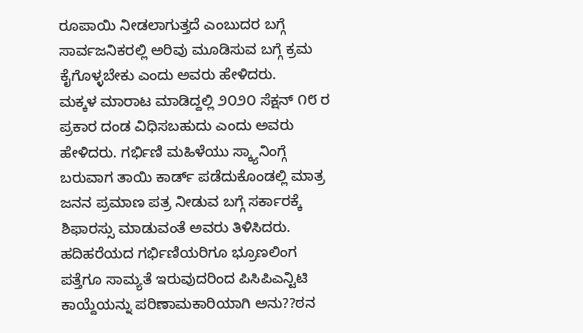ರೂಪಾಯಿ ನೀಡಲಾಗುತ್ತದೆ ಎಂಬುದರ ಬಗ್ಗೆ ಸಾರ್ವಜನಿಕರಲ್ಲಿ ಅರಿವು ಮೂಡಿಸುವ ಬಗ್ಗೆ ಕ್ರಮ ಕೈಗೊಳ್ಳಬೇಕು ಎಂದು ಅವರು ಹೇಳಿದರು.
ಮಕ್ಕಳ ಮಾರಾಟ ಮಾಡಿದ್ದಲ್ಲಿ ೨೦೨೦ ಸೆಕ್ಷನ್ ೧೮ ರ ಪ್ರಕಾರ ದಂಡ ವಿಧಿಸಬಹುದು ಎಂದು ಅವರು ಹೇಳಿದರು. ಗರ್ಭಿಣಿ ಮಹಿಳೆಯು ಸ್ಕ್ಯಾನಿಂಗ್ಗೆ ಬರುವಾಗ ತಾಯಿ ಕಾರ್ಡ್ ಪಡೆದುಕೊಂಡಲ್ಲಿ ಮಾತ್ರ ಜನನ ಪ್ರಮಾಣ ಪತ್ರ ನೀಡುವ ಬಗ್ಗೆ ಸರ್ಕಾರಕ್ಕೆ ಶಿಫಾರಸ್ಸು ಮಾಡುವಂತೆ ಅವರು ತಿಳಿಸಿದರು. ಹದಿಹರೆಯದ ಗರ್ಭಿಣಿಯರಿಗೂ ಭ್ರೂಣಲಿಂಗ ಪತ್ತೆಗೂ ಸಾಮ್ಯತೆ ಇರುವುದರಿಂದ ಪಿಸಿಪಿಎನ್ಟಿಟಿ ಕಾಯ್ದೆಯನ್ನು ಪರಿಣಾಮಕಾರಿಯಾಗಿ ಅನು??ಠನ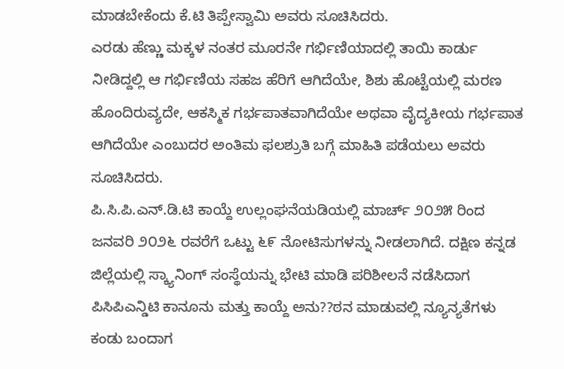ಮಾಡಬೇಕೆಂದು ಕೆ.ಟಿ ತಿಪ್ಪೇಸ್ವಾಮಿ ಅವರು ಸೂಚಿಸಿದರು.
ಎರಡು ಹೆಣ್ಣು ಮಕ್ಕಳ ನಂತರ ಮೂರನೇ ಗರ್ಭಿಣಿಯಾದಲ್ಲಿ ತಾಯಿ ಕಾರ್ಡು ನೀಡಿದ್ದಲ್ಲಿ ಆ ಗರ್ಭಿಣಿಯ ಸಹಜ ಹೆರಿಗೆ ಆಗಿದೆಯೇ, ಶಿಶು ಹೊಟ್ಟೆಯಲ್ಲಿ ಮರಣ ಹೊಂದಿರುವ್ಯದೇ, ಆಕಸ್ಮಿಕ ಗರ್ಭಪಾತವಾಗಿದೆಯೇ ಅಥವಾ ವೈದ್ಯಕೀಯ ಗರ್ಭಪಾತ ಆಗಿದೆಯೇ ಎಂಬುದರ ಅಂತಿಮ ಫಲಶ್ರುತಿ ಬಗ್ಗೆ ಮಾಹಿತಿ ಪಡೆಯಲು ಅವರು ಸೂಚಿಸಿದರು.
ಪಿ.ಸಿ.ಪಿ.ಎನ್.ಡಿ.ಟಿ ಕಾಯ್ದೆ ಉಲ್ಲಂಘನೆಯಡಿಯಲ್ಲಿ ಮಾರ್ಚ್ ೨೦೨೫ ರಿಂದ ಜನವರಿ ೨೦೨೬ ರವರೆಗೆ ಒಟ್ಟು ೬೯ ನೋಟಿಸುಗಳನ್ನು ನೀಡಲಾಗಿದೆ. ದಕ್ಷಿಣ ಕನ್ನಡ ಜಿಲ್ಲೆಯಲ್ಲಿ ಸ್ಕ್ಯಾನಿಂಗ್ ಸಂಸ್ಥೆಯನ್ನು ಭೇಟಿ ಮಾಡಿ ಪರಿಶೀಲನೆ ನಡೆಸಿದಾಗ ಪಿಸಿಪಿಎನ್ಡಿಟಿ ಕಾನೂನು ಮತ್ತು ಕಾಯ್ದೆ ಅನು??ಠನ ಮಾಡುವಲ್ಲಿ ನ್ಯೂನ್ಯತೆಗಳು ಕಂಡು ಬಂದಾಗ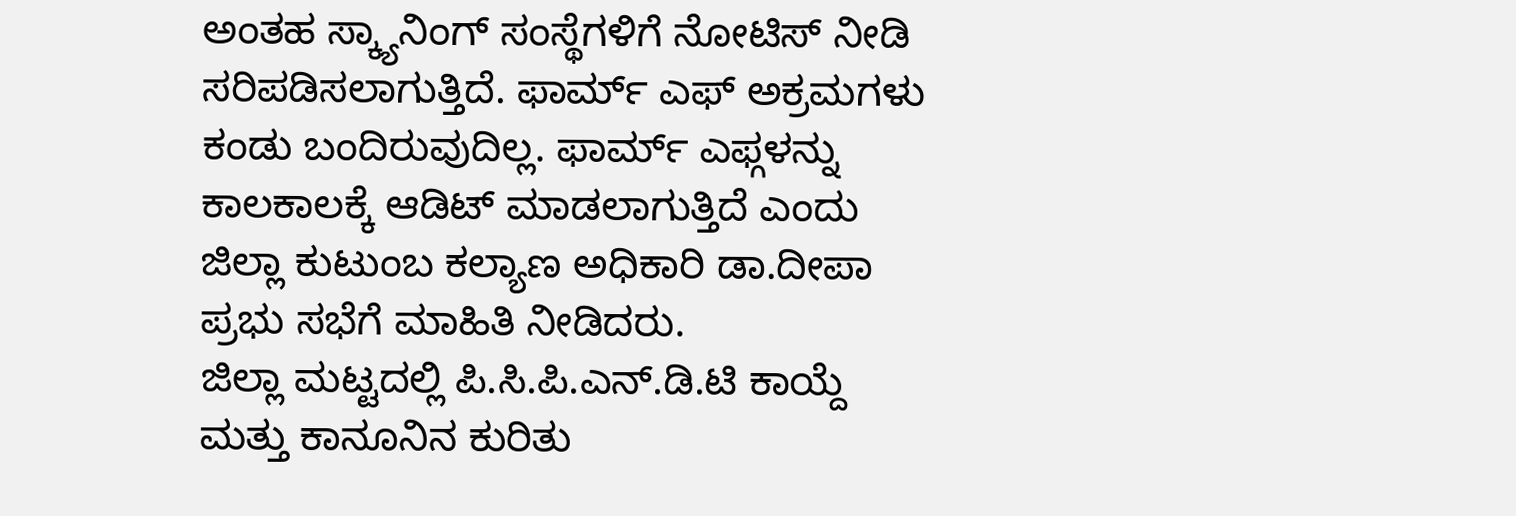ಅಂತಹ ಸ್ಕ್ಯಾನಿಂಗ್ ಸಂಸ್ಥೆಗಳಿಗೆ ನೋಟಿಸ್ ನೀಡಿ ಸರಿಪಡಿಸಲಾಗುತ್ತಿದೆ. ಫಾರ್ಮ್ ಎಫ್ ಅಕ್ರಮಗಳು ಕಂಡು ಬಂದಿರುವುದಿಲ್ಲ. ಫಾರ್ಮ್ ಎಫ್ಗಳನ್ನು ಕಾಲಕಾಲಕ್ಕೆ ಆಡಿಟ್ ಮಾಡಲಾಗುತ್ತಿದೆ ಎಂದು ಜಿಲ್ಲಾ ಕುಟುಂಬ ಕಲ್ಯಾಣ ಅಧಿಕಾರಿ ಡಾ.ದೀಪಾ ಪ್ರಭು ಸಭೆಗೆ ಮಾಹಿತಿ ನೀಡಿದರು.
ಜಿಲ್ಲಾ ಮಟ್ಟದಲ್ಲಿ ಪಿ.ಸಿ.ಪಿ.ಎನ್.ಡಿ.ಟಿ ಕಾಯ್ದೆ ಮತ್ತು ಕಾನೂನಿನ ಕುರಿತು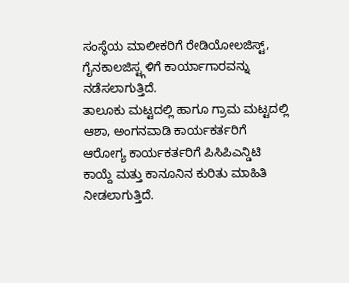ಸಂಸ್ಥೆಯ ಮಾಲೀಕರಿಗೆ ರೇಡಿಯೋಲಜಿಸ್ಟ್, ಗೈನಕಾಲಜಿಸ್ಟ್ಗಳಿಗೆ ಕಾರ್ಯಾಗಾರವನ್ನು ನಡೆಸಲಾಗುತ್ತಿದೆ.
ತಾಲೂಕು ಮಟ್ಟದಲ್ಲಿ ಹಾಗೂ ಗ್ರಾಮ ಮಟ್ಟದಲ್ಲಿ ಆಶಾ, ಅಂಗನವಾಡಿ ಕಾರ್ಯಕರ್ತರಿಗೆ ಆರೋಗ್ಯ ಕಾರ್ಯಕರ್ತರಿಗೆ ಪಿಸಿಪಿಎನ್ಡಿಟಿ ಕಾಯ್ದೆ ಮತ್ತು ಕಾನೂನಿನ ಕುರಿತು ಮಾಹಿತಿ ನೀಡಲಾಗುತ್ತಿದೆ.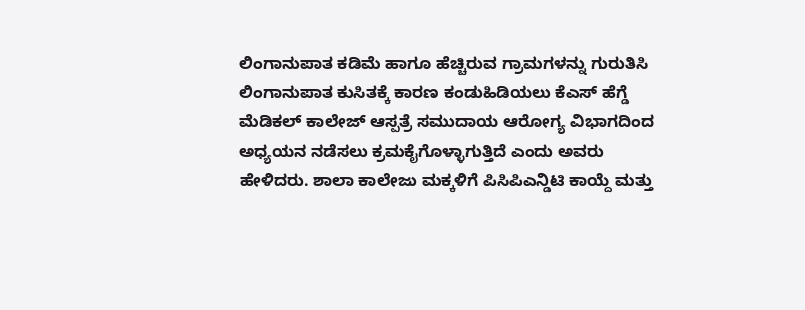ಲಿಂಗಾನುಪಾತ ಕಡಿಮೆ ಹಾಗೂ ಹೆಚ್ಚಿರುವ ಗ್ರಾಮಗಳನ್ನು ಗುರುತಿಸಿ ಲಿಂಗಾನುಪಾತ ಕುಸಿತಕ್ಕೆ ಕಾರಣ ಕಂಡುಹಿಡಿಯಲು ಕೆಎಸ್ ಹೆಗ್ಡೆ ಮೆಡಿಕಲ್ ಕಾಲೇಜ್ ಆಸ್ಪತ್ರೆ ಸಮುದಾಯ ಆರೋಗ್ಯ ವಿಭಾಗದಿಂದ ಅಧ್ಯಯನ ನಡೆಸಲು ಕ್ರಮಕೈಗೊಳ್ಳಾಗುತ್ತಿದೆ ಎಂದು ಅವರು ಹೇಳಿದರು. ಶಾಲಾ ಕಾಲೇಜು ಮಕ್ಕಳಿಗೆ ಪಿಸಿಪಿಎನ್ಡಿಟಿ ಕಾಯ್ದೆ ಮತ್ತು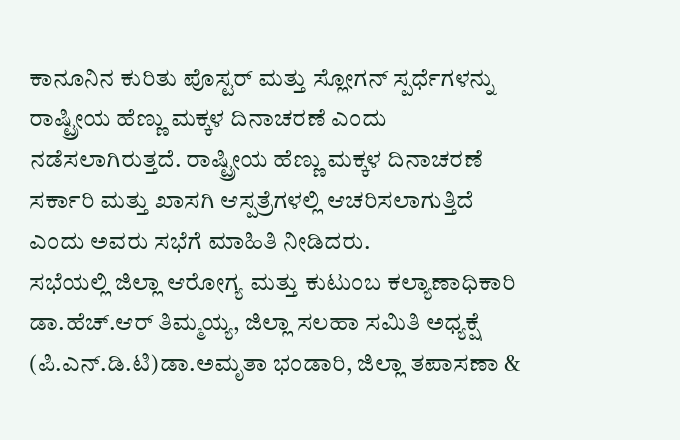ಕಾನೂನಿನ ಕುರಿತು ಪೊಸ್ಟರ್ ಮತ್ತು ಸ್ಲೋಗನ್ ಸ್ಪರ್ಧೆಗಳನ್ನು ರಾಷ್ಟ್ರೀಯ ಹೆಣ್ಣು ಮಕ್ಕಳ ದಿನಾಚರಣೆ ಎಂದು ನಡೆಸಲಾಗಿರುತ್ತದೆ. ರಾಷ್ಟ್ರೀಯ ಹೆಣ್ಣು ಮಕ್ಕಳ ದಿನಾಚರಣೆ ಸರ್ಕಾರಿ ಮತ್ತು ಖಾಸಗಿ ಆಸ್ಪತ್ರೆಗಳಲ್ಲಿ ಆಚರಿಸಲಾಗುತ್ತಿದೆ ಎಂದು ಅವರು ಸಭೆಗೆ ಮಾಹಿತಿ ನೀಡಿದರು.
ಸಭೆಯಲ್ಲಿ ಜಿಲ್ಲಾ ಆರೋಗ್ಯ ಮತ್ತು ಕುಟುಂಬ ಕಲ್ಯಾಣಾಧಿಕಾರಿ ಡಾ.ಹೆಚ್.ಆರ್ ತಿಮ್ಮಯ್ಯ, ಜಿಲ್ಲಾ ಸಲಹಾ ಸಮಿತಿ ಅಧ್ಯಕ್ಷೆ (ಪಿ.ಎನ್.ಡಿ.ಟಿ)ಡಾ.ಅಮೃತಾ ಭಂಡಾರಿ, ಜಿಲ್ಲಾ ತಪಾಸಣಾ &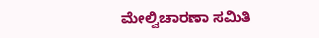ಮೇಲ್ವಿಚಾರಣಾ ಸಮಿತಿ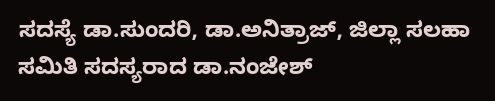ಸದಸ್ಯೆ ಡಾ.ಸುಂದರಿ, ಡಾ.ಅನಿತ್ರಾಜ್, ಜಿಲ್ಲಾ ಸಲಹಾ ಸಮಿತಿ ಸದಸ್ಯರಾದ ಡಾ.ನಂಜೇಶ್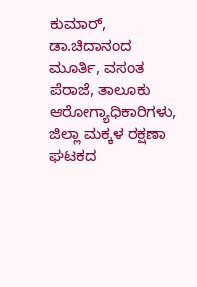ಕುಮಾರ್, ಡಾ.ಚಿದಾನಂದ ಮೂರ್ತಿ, ವಸಂತ ಪೆರಾಜೆ, ತಾಲೂಕು ಆರೋಗ್ಯಾಧಿಕಾರಿಗಳು, ಜಿಲ್ಲಾ ಮಕ್ಕಳ ರಕ್ಷಣಾ ಘಟಕದ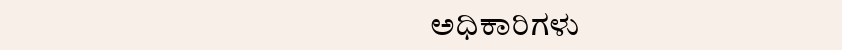ಅಧಿಕಾರಿಗಳು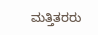ಮತ್ತಿತರರು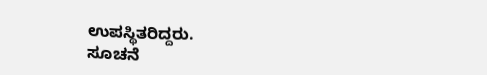ಉಪಸ್ಥಿತರಿದ್ದರು.
ಸೂಚನೆ